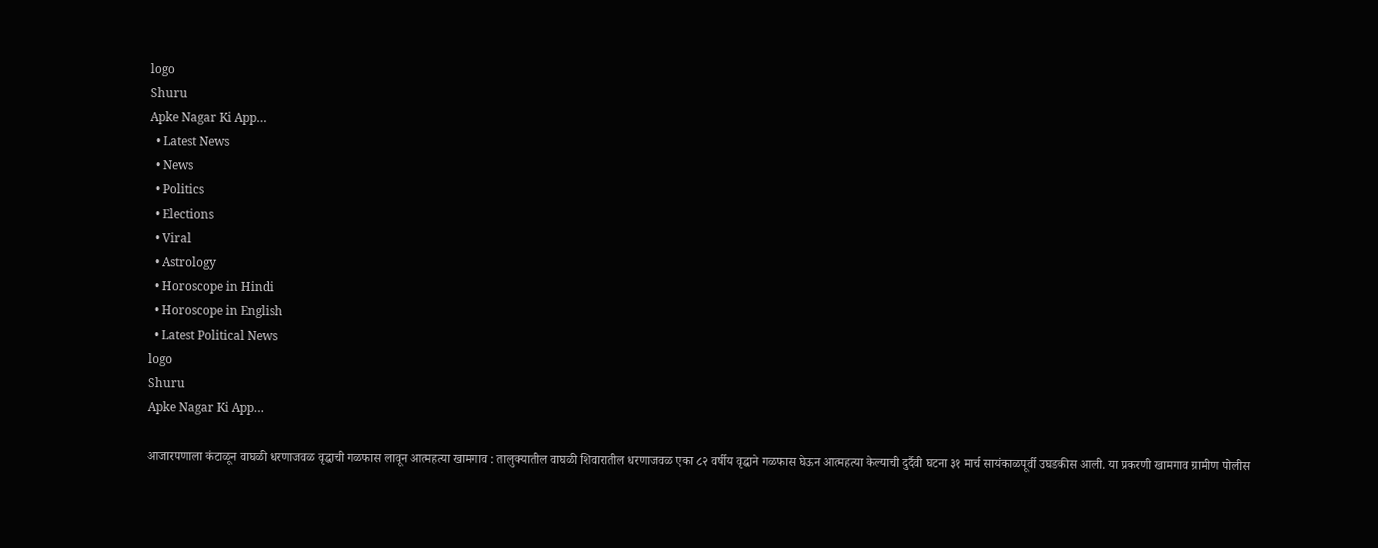logo
Shuru
Apke Nagar Ki App…
  • Latest News
  • News
  • Politics
  • Elections
  • Viral
  • Astrology
  • Horoscope in Hindi
  • Horoscope in English
  • Latest Political News
logo
Shuru
Apke Nagar Ki App…

आजारपणाला कंटाळून वाघळी धरणाजवळ वृद्धाची गळफास लावून आत्महत्या खामगाव : तालुक्यातील वाघळी शिवारातील धरणाजवळ एका ८२ वर्षीय वृद्धाने गळफास घेऊन आत्महत्या केल्याची दुर्दैवी घटना ३१ मार्च सायंकाळपूर्वी उघडकीस आली. या प्रकरणी खामगाव ग्रामीण पोलीस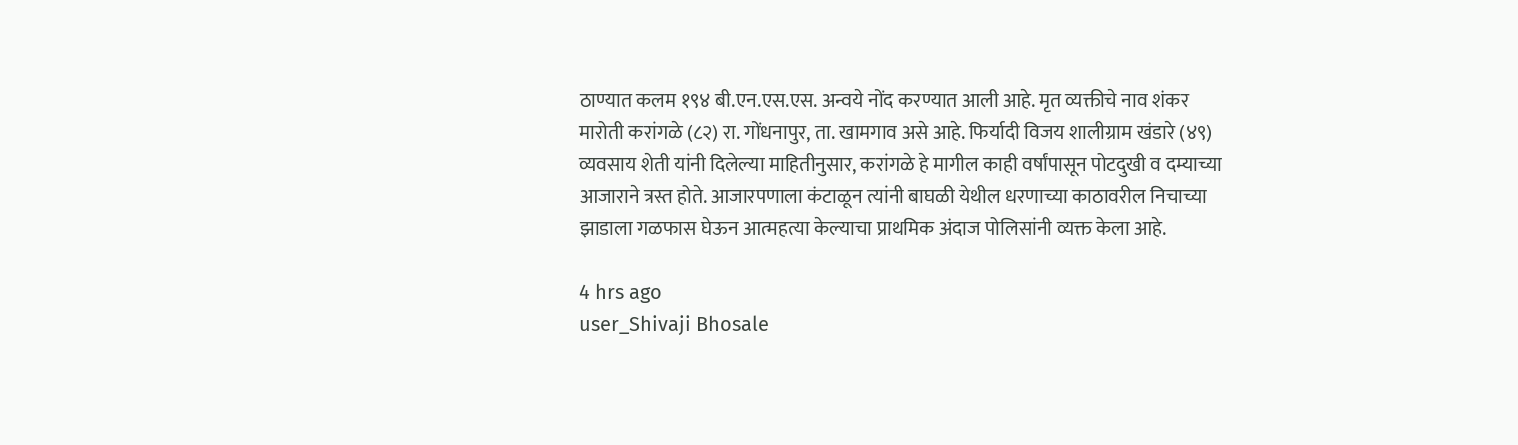ठाण्यात कलम १९४ बी.एन.एस.एस. अन्वये नोंद करण्यात आली आहे. मृत व्यक्तीचे नाव शंकर मारोती करांगळे (८२) रा. गोंधनापुर, ता. खामगाव असे आहे. फिर्यादी विजय शालीग्राम खंडारे (४९) व्यवसाय शेती यांनी दिलेल्या माहितीनुसार, करांगळे हे मागील काही वर्षांपासून पोटदुखी व दम्याच्या आजाराने त्रस्त होते. आजारपणाला कंटाळून त्यांनी बाघळी येथील धरणाच्या काठावरील निचाच्या झाडाला गळफास घेऊन आत्महत्या केल्याचा प्राथमिक अंदाज पोलिसांनी व्यक्त केला आहे.

4 hrs ago
user_Shivaji Bhosale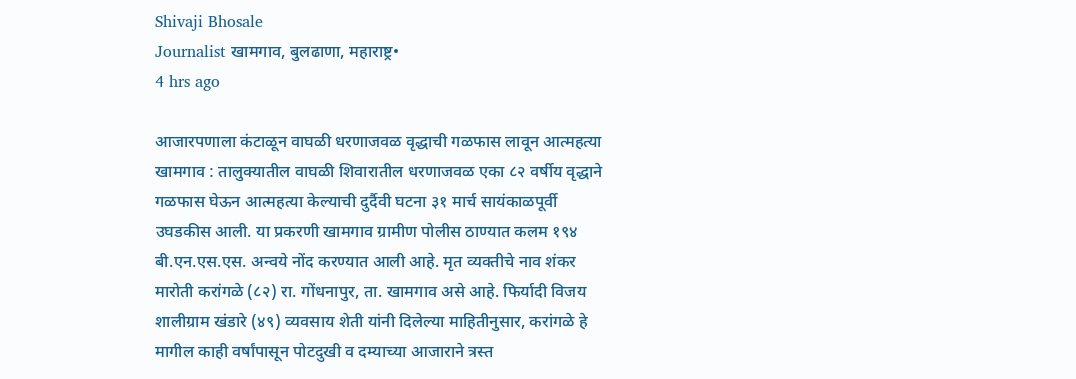Shivaji Bhosale
Journalist खामगाव, बुलढाणा, महाराष्ट्र•
4 hrs ago

आजारपणाला कंटाळून वाघळी धरणाजवळ वृद्धाची गळफास लावून आत्महत्या खामगाव : तालुक्यातील वाघळी शिवारातील धरणाजवळ एका ८२ वर्षीय वृद्धाने गळफास घेऊन आत्महत्या केल्याची दुर्दैवी घटना ३१ मार्च सायंकाळपूर्वी उघडकीस आली. या प्रकरणी खामगाव ग्रामीण पोलीस ठाण्यात कलम १९४ बी.एन.एस.एस. अन्वये नोंद करण्यात आली आहे. मृत व्यक्तीचे नाव शंकर मारोती करांगळे (८२) रा. गोंधनापुर, ता. खामगाव असे आहे. फिर्यादी विजय शालीग्राम खंडारे (४९) व्यवसाय शेती यांनी दिलेल्या माहितीनुसार, करांगळे हे मागील काही वर्षांपासून पोटदुखी व दम्याच्या आजाराने त्रस्त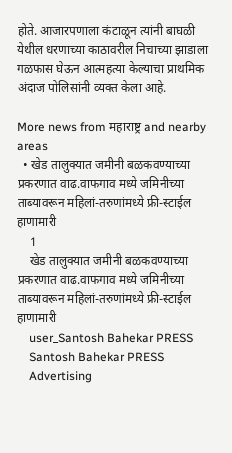होते. आजारपणाला कंटाळून त्यांनी बाघळी येथील धरणाच्या काठावरील निचाच्या झाडाला गळफास घेऊन आत्महत्या केल्याचा प्राथमिक अंदाज पोलिसांनी व्यक्त केला आहे.

More news from महाराष्ट्र and nearby areas
  • खेड तालुक्यात जमीनी बळकवण्याच्या प्रकरणात वाढ.वाफगाव मध्ये जमिनीच्या ताब्यावरून महिलां-तरुणांमध्ये फ्री-स्टाईल हाणामारी
    1
    खेड तालुक्यात जमीनी बळकवण्याच्या प्रकरणात वाढ.वाफगाव मध्ये जमिनीच्या ताब्यावरून महिलां-तरुणांमध्ये फ्री-स्टाईल हाणामारी
    user_Santosh Bahekar PRESS
    Santosh Bahekar PRESS
    Advertising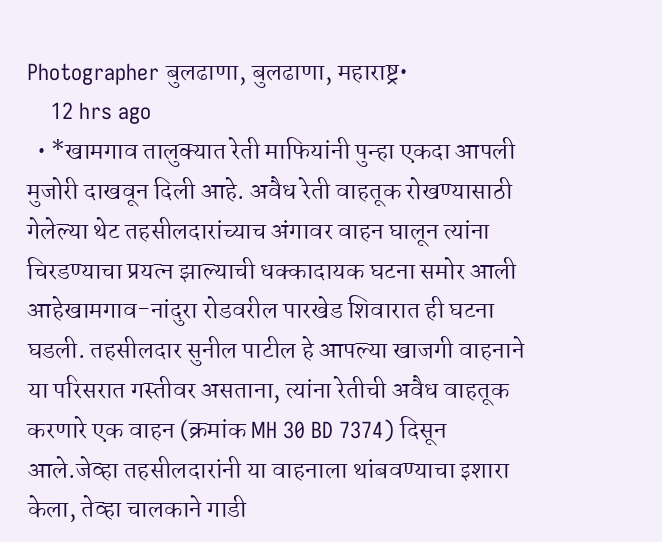Photographer बुलढाणा, बुलढाणा, महाराष्ट्र•
    12 hrs ago
  • *खामगाव तालुक्यात रेती माफियांनी पुन्हा एकदा आपली मुजोरी दाखवून दिली आहे. अवैध रेती वाहतूक रोखण्यासाठी गेलेल्या थेट तहसीलदारांच्याच अंगावर वाहन घालून त्यांना चिरडण्याचा प्रयत्न झाल्याची धक्कादायक घटना समोर आली आहेखामगाव-नांदुरा रोडवरील पारखेड शिवारात ही घटना घडली. तहसीलदार सुनील पाटील हे आपल्या खाजगी वाहनाने या परिसरात गस्तीवर असताना, त्यांना रेतीची अवैध वाहतूक करणारे एक वाहन (क्रमांक MH 30 BD 7374) दिसून आले.जेव्हा तहसीलदारांनी या वाहनाला थांबवण्याचा इशारा केला, तेव्हा चालकाने गाडी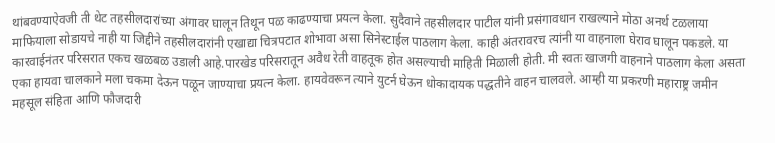थांबवण्याऐवजी ती थेट तहसीलदारांच्या अंगावर घालून तिथून पळ काढण्याचा प्रयत्न केला. सुदैवाने तहसीलदार पाटील यांनी प्रसंगावधान राखल्याने मोठा अनर्थ टळलाया माफियाला सोडायचे नाही या जिद्दीने तहसीलदारांनी एखाद्या चित्रपटात शोभावा असा सिनेस्टाईल पाठलाग केला. काही अंतरावरच त्यांनी या वाहनाला घेराव घालून पकडले. या कारवाईनंतर परिसरात एकच खळबळ उडाली आहे.पारखेड परिसरातून अवैध रेती वाहतूक होत असल्याची माहिती मिळाली होती. मी स्वतः खाजगी वाहनाने पाठलाग केला असता एका हायवा चालकाने मला चकमा देऊन पळून जाण्याचा प्रयत्न केला. हायवेवरून त्याने युटर्न घेऊन धोकादायक पद्धतीने वाहन चालवले. आम्ही या प्रकरणी महाराष्ट्र जमीन महसूल संहिता आणि फौजदारी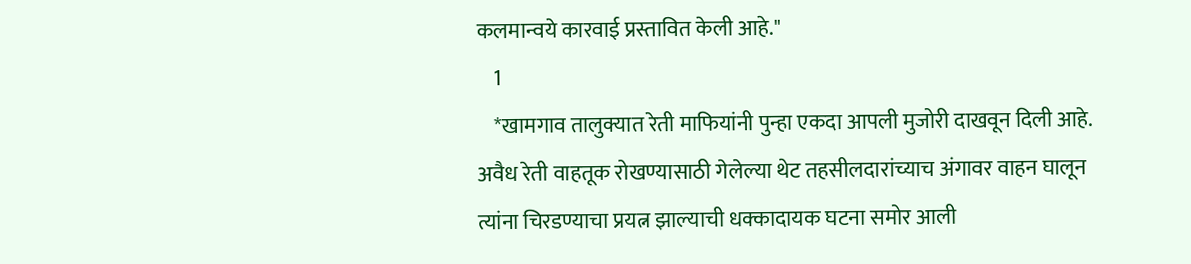कलमान्वये कारवाई प्रस्तावित केली आहे."
    1
    *खामगाव तालुक्यात रेती माफियांनी पुन्हा एकदा आपली मुजोरी दाखवून दिली आहे. अवैध रेती वाहतूक रोखण्यासाठी गेलेल्या थेट तहसीलदारांच्याच अंगावर वाहन घालून त्यांना चिरडण्याचा प्रयत्न झाल्याची धक्कादायक घटना समोर आली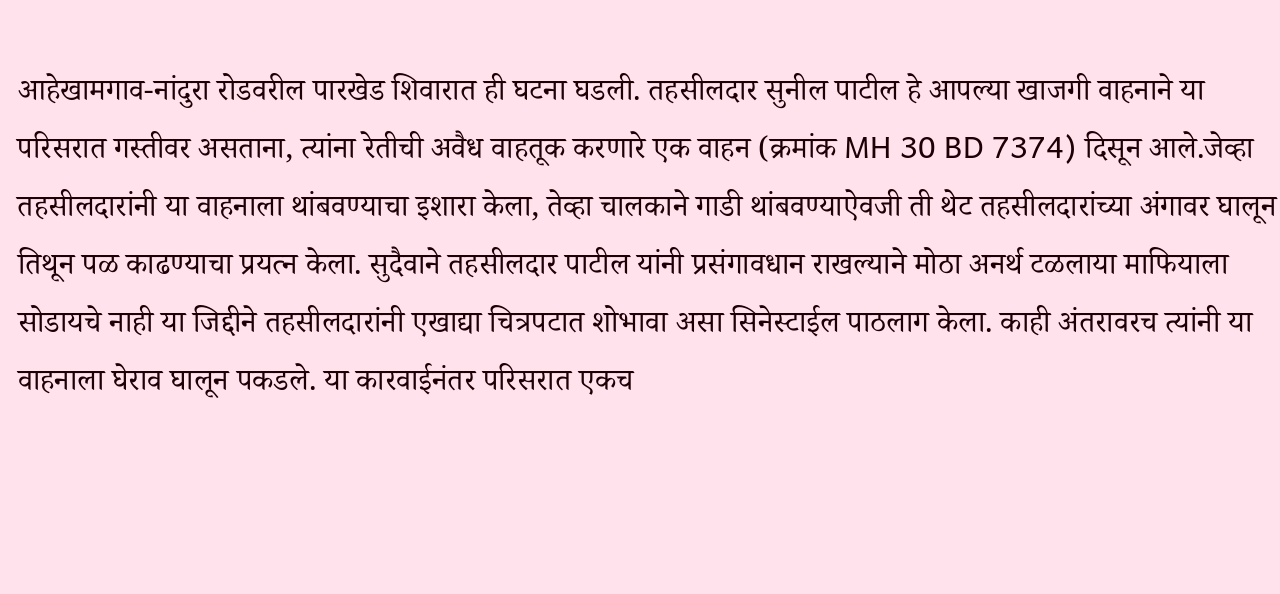आहेखामगाव-नांदुरा रोडवरील पारखेड शिवारात ही घटना घडली. तहसीलदार सुनील पाटील हे आपल्या खाजगी वाहनाने या परिसरात गस्तीवर असताना, त्यांना रेतीची अवैध वाहतूक करणारे एक वाहन (क्रमांक MH 30 BD 7374) दिसून आले.जेव्हा तहसीलदारांनी या वाहनाला थांबवण्याचा इशारा केला, तेव्हा चालकाने गाडी थांबवण्याऐवजी ती थेट तहसीलदारांच्या अंगावर घालून तिथून पळ काढण्याचा प्रयत्न केला. सुदैवाने तहसीलदार पाटील यांनी प्रसंगावधान राखल्याने मोठा अनर्थ टळलाया माफियाला सोडायचे नाही या जिद्दीने तहसीलदारांनी एखाद्या चित्रपटात शोभावा असा सिनेस्टाईल पाठलाग केला. काही अंतरावरच त्यांनी या वाहनाला घेराव घालून पकडले. या कारवाईनंतर परिसरात एकच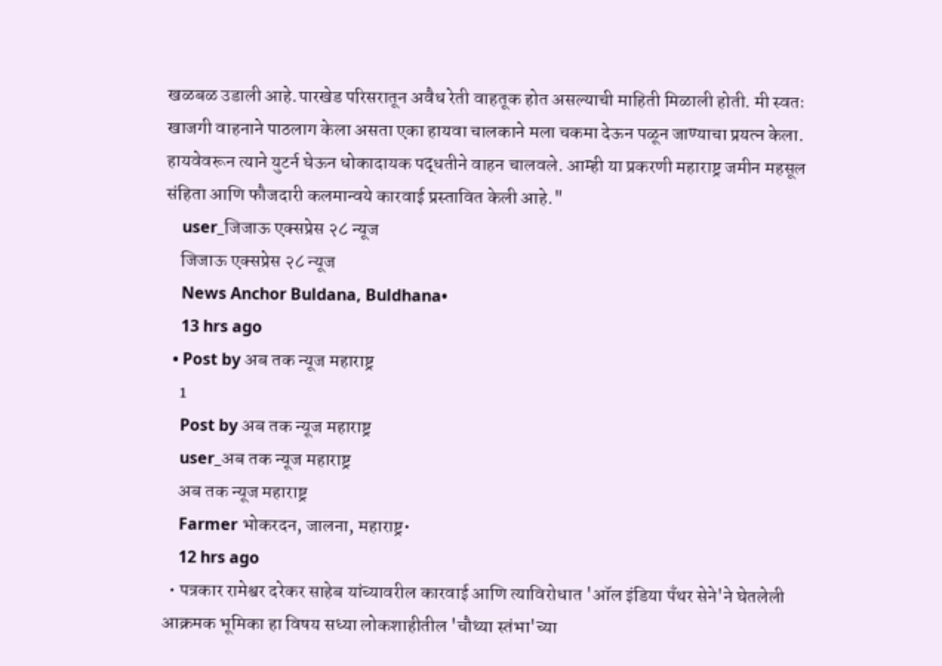खळबळ उडाली आहे.पारखेड परिसरातून अवैध रेती वाहतूक होत असल्याची माहिती मिळाली होती. मी स्वतः खाजगी वाहनाने पाठलाग केला असता एका हायवा चालकाने मला चकमा देऊन पळून जाण्याचा प्रयत्न केला. हायवेवरून त्याने युटर्न घेऊन धोकादायक पद्धतीने वाहन चालवले. आम्ही या प्रकरणी महाराष्ट्र जमीन महसूल संहिता आणि फौजदारी कलमान्वये कारवाई प्रस्तावित केली आहे."
    user_जिजाऊ एक्सप्रेस २८ न्यूज
    जिजाऊ एक्सप्रेस २८ न्यूज
    News Anchor Buldana, Buldhana•
    13 hrs ago
  • Post by अब तक न्यूज महाराष्ट्र
    1
    Post by अब तक न्यूज महाराष्ट्र
    user_अब तक न्यूज महाराष्ट्र
    अब तक न्यूज महाराष्ट्र
    Farmer भोकरदन, जालना, महाराष्ट्र•
    12 hrs ago
  • पत्रकार रामेश्वर दरेकर साहेब यांच्यावरील कारवाई आणि त्याविरोधात 'ऑल इंडिया पँथर सेने'ने घेतलेली आक्रमक भूमिका हा विषय सध्या लोकशाहीतील 'चौथ्या स्तंभा'च्या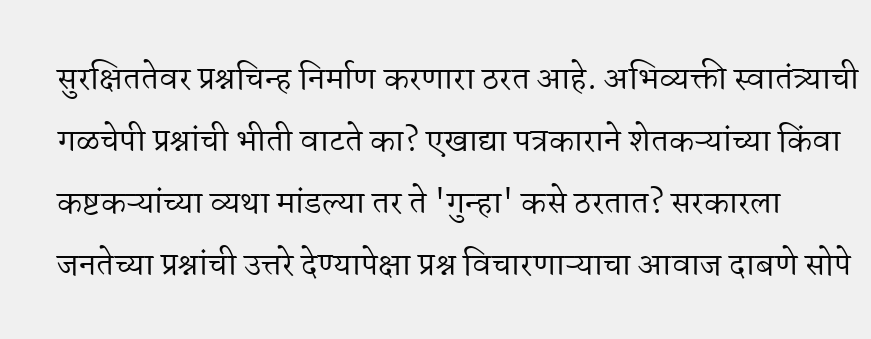सुरक्षिततेवर प्रश्नचिन्ह निर्माण करणारा ठरत आहे. अभिव्यक्ती स्वातंत्र्याची गळचेपी प्रश्नांची भीती वाटते का? एखाद्या पत्रकाराने शेतकऱ्यांच्या किंवा कष्टकऱ्यांच्या व्यथा मांडल्या तर ते 'गुन्हा' कसे ठरतात? सरकारला जनतेच्या प्रश्नांची उत्तरे देण्यापेक्षा प्रश्न विचारणाऱ्याचा आवाज दाबणे सोपे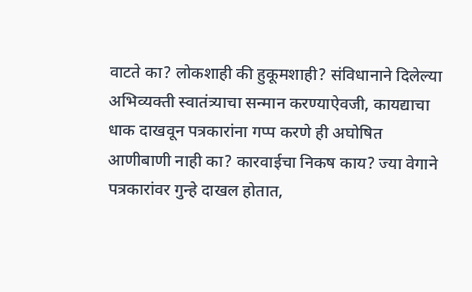वाटते का? लोकशाही की हुकूमशाही? संविधानाने दिलेल्या अभिव्यक्ती स्वातंत्र्याचा सन्मान करण्याऐवजी, कायद्याचा धाक दाखवून पत्रकारांना गप्प करणे ही अघोषित आणीबाणी नाही का? कारवाईचा निकष काय? ज्या वेगाने पत्रकारांवर गुन्हे दाखल होतात,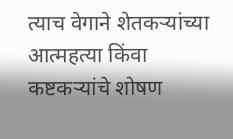त्याच वेगाने शेतकऱ्यांच्या आत्महत्या किंवा कष्टकऱ्यांचे शोषण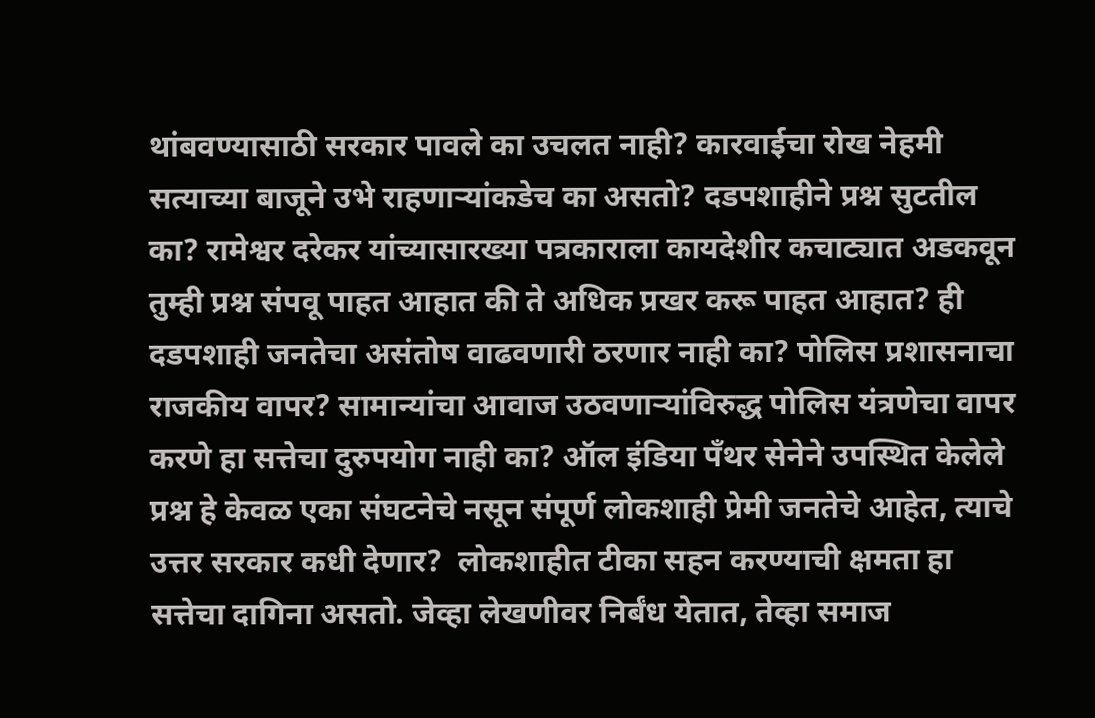थांबवण्यासाठी सरकार पावले का उचलत नाही? कारवाईचा रोख नेहमी सत्याच्या बाजूने उभे राहणाऱ्यांकडेच का असतो? दडपशाहीने प्रश्न सुटतील का? रामेश्वर दरेकर यांच्यासारख्या पत्रकाराला कायदेशीर कचाट्यात अडकवून तुम्ही प्रश्न संपवू पाहत आहात की ते अधिक प्रखर करू पाहत आहात? ही दडपशाही जनतेचा असंतोष वाढवणारी ठरणार नाही का? पोलिस प्रशासनाचा राजकीय वापर? सामान्यांचा आवाज उठवणाऱ्यांविरुद्ध पोलिस यंत्रणेचा वापर करणे हा सत्तेचा दुरुपयोग नाही का? ऑल इंडिया पँथर सेनेने उपस्थित केलेले प्रश्न हे केवळ एका संघटनेचे नसून संपूर्ण लोकशाही प्रेमी जनतेचे आहेत, त्याचे उत्तर सरकार कधी देणार?  लोकशाहीत टीका सहन करण्याची क्षमता हा सत्तेचा दागिना असतो. जेव्हा लेखणीवर निर्बंध येतात, तेव्हा समाज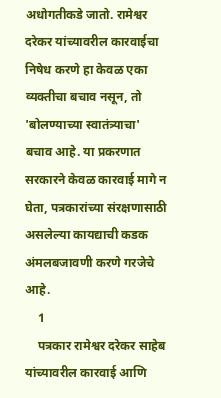अधोगतीकडे जातो. रामेश्वर दरेकर यांच्यावरील कारवाईचा निषेध करणे हा केवळ एका व्यक्तीचा बचाव नसून, तो 'बोलण्याच्या स्वातंत्र्याचा' बचाव आहे. या प्रकरणात सरकारने केवळ कारवाई मागे न घेता, पत्रकारांच्या संरक्षणासाठी असलेल्या कायद्याची कडक अंमलबजावणी करणे गरजेचे आहे.
    1
    पत्रकार रामेश्वर दरेकर साहेब यांच्यावरील कारवाई आणि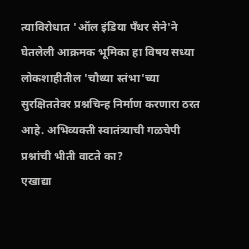त्याविरोधात 'ऑल इंडिया पँथर सेने'ने घेतलेली आक्रमक भूमिका हा विषय सध्या लोकशाहीतील 'चौथ्या स्तंभा'च्या सुरक्षिततेवर प्रश्नचिन्ह निर्माण करणारा ठरत आहे. अभिव्यक्ती स्वातंत्र्याची गळचेपी
प्रश्नांची भीती वाटते का?
एखाद्या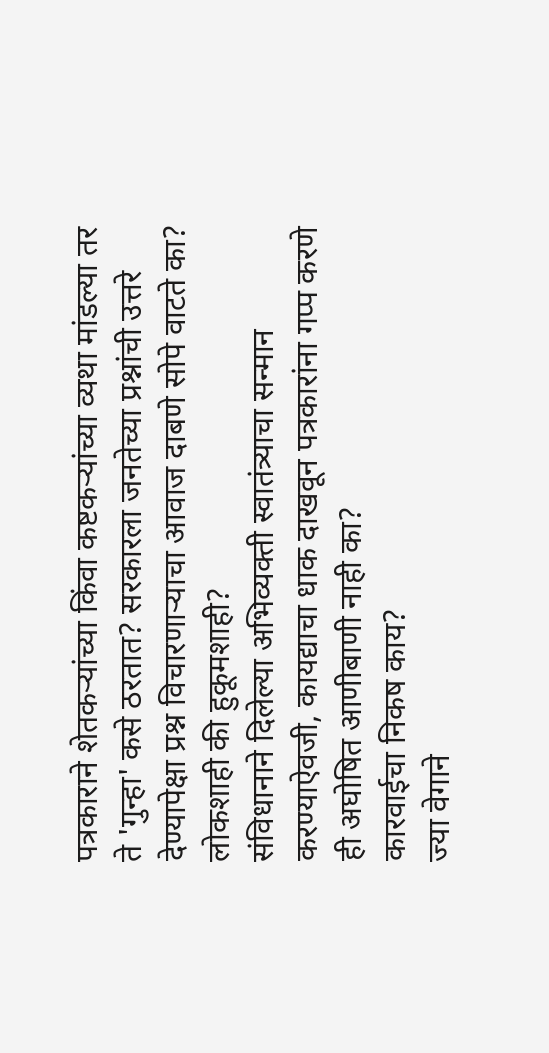पत्रकाराने शेतकऱ्यांच्या किंवा कष्टकऱ्यांच्या व्यथा मांडल्या तर ते 'गुन्हा' कसे ठरतात? सरकारला जनतेच्या प्रश्नांची उत्तरे देण्यापेक्षा प्रश्न विचारणाऱ्याचा आवाज दाबणे सोपे वाटते का?
लोकशाही की हुकूमशाही?
संविधानाने दिलेल्या अभिव्यक्ती स्वातंत्र्याचा सन्मान करण्याऐवजी, कायद्याचा धाक दाखवून पत्रकारांना गप्प करणे ही अघोषित आणीबाणी नाही का?
कारवाईचा निकष काय?
ज्या वेगाने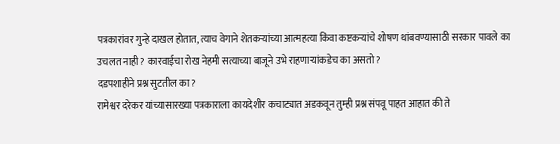पत्रकारांवर गुन्हे दाखल होतात, त्याच वेगाने शेतकऱ्यांच्या आत्महत्या किंवा कष्टकऱ्यांचे शोषण थांबवण्यासाठी सरकार पावले का उचलत नाही? कारवाईचा रोख नेहमी सत्याच्या बाजूने उभे राहणाऱ्यांकडेच का असतो?
दडपशाहीने प्रश्न सुटतील का?
रामेश्वर दरेकर यांच्यासारख्या पत्रकाराला कायदेशीर कचाट्यात अडकवून तुम्ही प्रश्न संपवू पाहत आहात की ते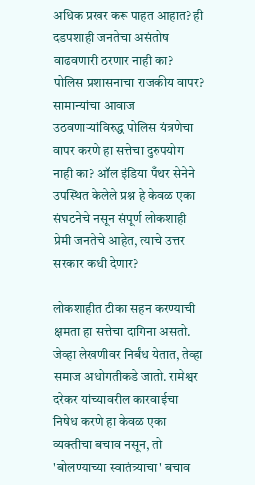अधिक प्रखर करू पाहत आहात? ही दडपशाही जनतेचा असंतोष वाढवणारी ठरणार नाही का?
पोलिस प्रशासनाचा राजकीय वापर?
सामान्यांचा आवाज उठवणाऱ्यांविरुद्ध पोलिस यंत्रणेचा वापर करणे हा सत्तेचा दुरुपयोग नाही का? ऑल इंडिया पँथर सेनेने उपस्थित केलेले प्रश्न हे केवळ एका संघटनेचे नसून संपूर्ण लोकशाही प्रेमी जनतेचे आहेत, त्याचे उत्तर सरकार कधी देणार?

लोकशाहीत टीका सहन करण्याची क्षमता हा सत्तेचा दागिना असतो. जेव्हा लेखणीवर निर्बंध येतात, तेव्हा समाज अधोगतीकडे जातो. रामेश्वर दरेकर यांच्यावरील कारवाईचा निषेध करणे हा केवळ एका व्यक्तीचा बचाव नसून, तो 'बोलण्याच्या स्वातंत्र्याचा' बचाव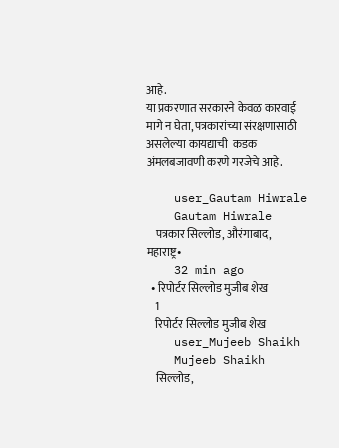आहे.
या प्रकरणात सरकारने केवळ कारवाई मागे न घेता, पत्रकारांच्या संरक्षणासाठी असलेल्या कायद्याची  कडक अंमलबजावणी करणे गरजेचे आहे.

    user_Gautam Hiwrale
    Gautam Hiwrale
    पत्रकार सिल्लोड, औरंगाबाद, महाराष्ट्र•
    32 min ago
  • रिपोर्टर सिल्लोड मुजीब शेख
    1
    रिपोर्टर सिल्लोड मुजीब शेख
    user_Mujeeb Shaikh
    Mujeeb Shaikh
    सिल्लोड,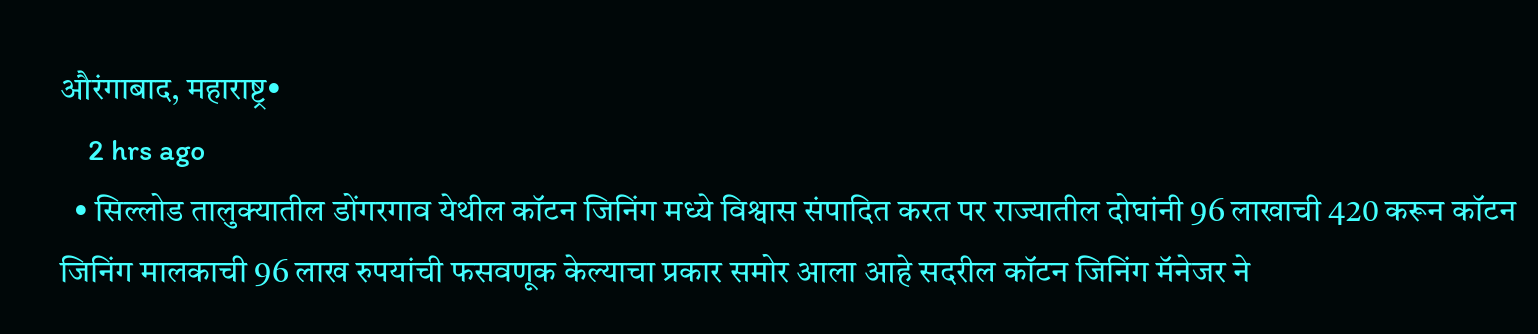औरंगाबाद, महाराष्ट्र•
    2 hrs ago
  • सिल्लोड तालुक्यातील डोंगरगाव येथील कॉटन जिनिंग मध्ये विश्वास संपादित करत पर राज्यातील दोघांनी 96 लाखाची 420 करून कॉटन जिनिंग मालकाची 96 लाख रुपयांची फसवणूक केल्याचा प्रकार समोर आला आहे सदरील कॉटन जिनिंग मॅनेजर ने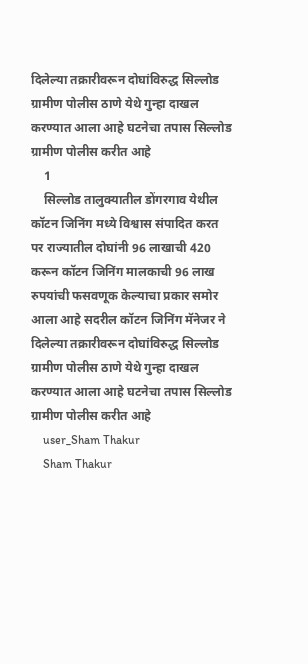दिलेल्या तक्रारीवरून दोघांविरुद्ध सिल्लोड ग्रामीण पोलीस ठाणे येथे गुन्हा दाखल करण्यात आला आहे घटनेचा तपास सिल्लोड ग्रामीण पोलीस करीत आहे
    1
    सिल्लोड तालुक्यातील डोंगरगाव येथील कॉटन जिनिंग मध्ये विश्वास संपादित करत पर राज्यातील दोघांनी 96 लाखाची 420 करून कॉटन जिनिंग मालकाची 96 लाख रुपयांची फसवणूक केल्याचा प्रकार समोर आला आहे सदरील कॉटन जिनिंग मॅनेजर ने दिलेल्या तक्रारीवरून दोघांविरुद्ध सिल्लोड ग्रामीण पोलीस ठाणे येथे गुन्हा दाखल करण्यात आला आहे घटनेचा तपास सिल्लोड ग्रामीण पोलीस करीत आहे
    user_Sham Thakur
    Sham Thakur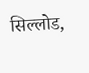सिल्लोड,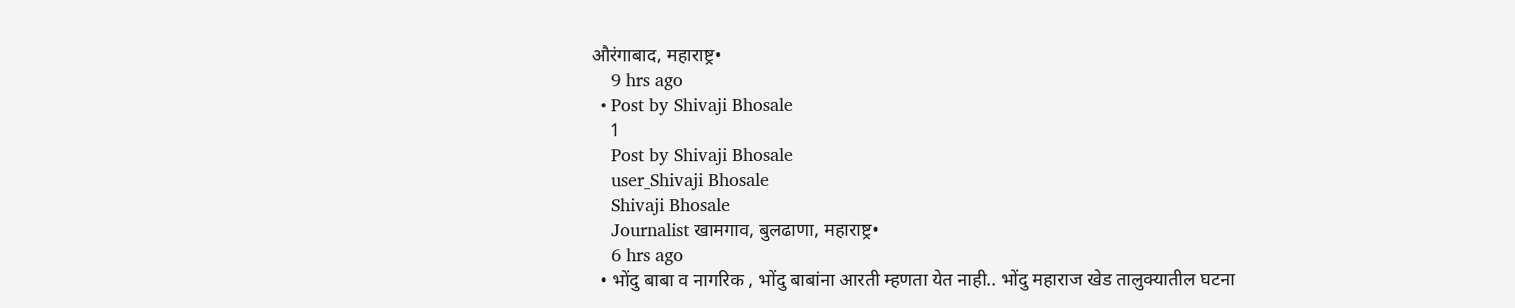औरंगाबाद, महाराष्ट्र•
    9 hrs ago
  • Post by Shivaji Bhosale
    1
    Post by Shivaji Bhosale
    user_Shivaji Bhosale
    Shivaji Bhosale
    Journalist खामगाव, बुलढाणा, महाराष्ट्र•
    6 hrs ago
  • भोंदु बाबा व नागरिक , भोंदु बाबांना आरती म्हणता येत नाही.. भोंदु महाराज खेड तालुक्यातील घटना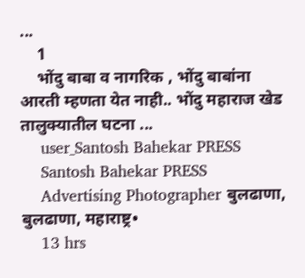...
    1
    भोंदु बाबा व नागरिक , भोंदु बाबांना आरती म्हणता येत नाही.. भोंदु महाराज खेड तालुक्यातील घटना ...
    user_Santosh Bahekar PRESS
    Santosh Bahekar PRESS
    Advertising Photographer बुलढाणा, बुलढाणा, महाराष्ट्र•
    13 hrs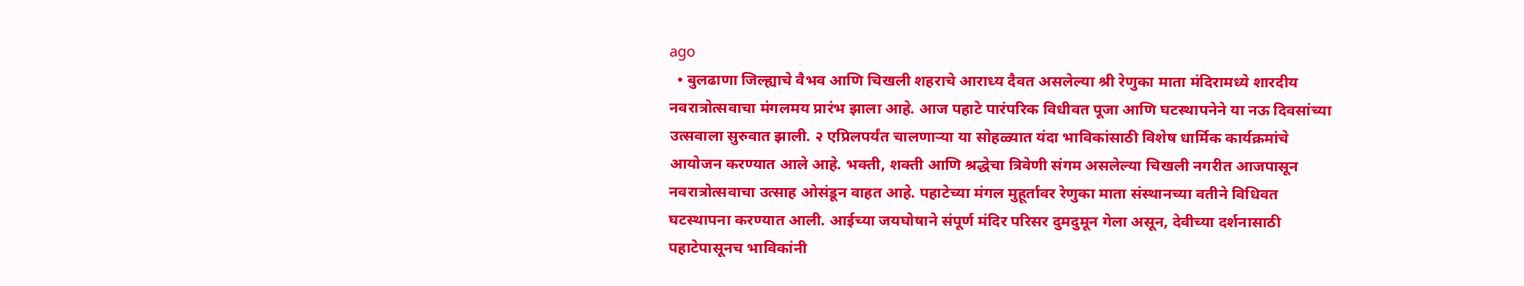ago
  • बुलढाणा जिल्ह्याचे वैभव आणि चिखली शहराचे आराध्य दैवत असलेल्या श्री रेणुका माता मंदिरामध्ये शारदीय नवरात्रोत्सवाचा मंगलमय प्रारंभ झाला आहे. आज पहाटे पारंपरिक विधीवत पूजा आणि घटस्थापनेने या नऊ दिवसांच्या उत्सवाला सुरुवात झाली. २ एप्रिलपर्यंत चालणाऱ्या या सोहळ्यात यंदा भाविकांसाठी विशेष धार्मिक कार्यक्रमांचे आयोजन करण्यात आले आहे. भक्ती, शक्ती आणि श्रद्धेचा त्रिवेणी संगम असलेल्या चिखली नगरीत आजपासून नवरात्रोत्सवाचा उत्साह ओसंडून वाहत आहे. पहाटेच्या मंगल मुहूर्तावर रेणुका माता संस्थानच्या वतीने विधिवत घटस्थापना करण्यात आली. आईच्या जयघोषाने संपूर्ण मंदिर परिसर दुमदुमून गेला असून, देवीच्या दर्शनासाठी पहाटेपासूनच भाविकांनी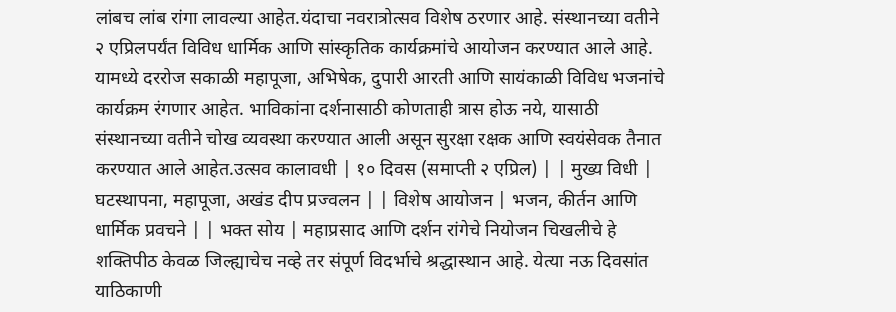लांबच लांब रांगा लावल्या आहेत.यंदाचा नवरात्रोत्सव विशेष ठरणार आहे. संस्थानच्या वतीने २ एप्रिलपर्यंत विविध धार्मिक आणि सांस्कृतिक कार्यक्रमांचे आयोजन करण्यात आले आहे. यामध्ये दररोज सकाळी महापूजा, अभिषेक, दुपारी आरती आणि सायंकाळी विविध भजनांचे कार्यक्रम रंगणार आहेत. भाविकांना दर्शनासाठी कोणताही त्रास होऊ नये, यासाठी संस्थानच्या वतीने चोख व्यवस्था करण्यात आली असून सुरक्षा रक्षक आणि स्वयंसेवक तैनात करण्यात आले आहेत.उत्सव कालावधी | १० दिवस (समाप्ती २ एप्रिल) | | मुख्य विधी | घटस्थापना, महापूजा, अखंड दीप प्रज्वलन | | विशेष आयोजन | भजन, कीर्तन आणि धार्मिक प्रवचने | | भक्त सोय | महाप्रसाद आणि दर्शन रांगेचे नियोजन चिखलीचे हे शक्तिपीठ केवळ जिल्ह्याचेच नव्हे तर संपूर्ण विदर्भाचे श्रद्धास्थान आहे. येत्या नऊ दिवसांत याठिकाणी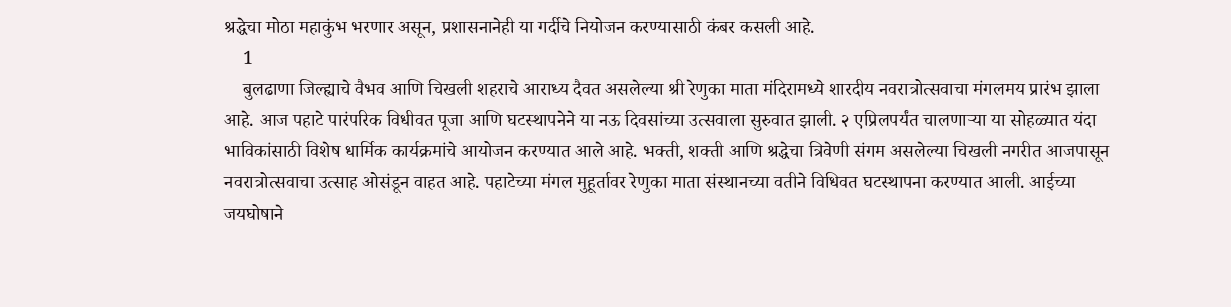श्रद्धेचा मोठा महाकुंभ भरणार असून, प्रशासनानेही या गर्दीचे नियोजन करण्यासाठी कंबर कसली आहे.
    1
    बुलढाणा जिल्ह्याचे वैभव आणि चिखली शहराचे आराध्य दैवत असलेल्या श्री रेणुका माता मंदिरामध्ये शारदीय नवरात्रोत्सवाचा मंगलमय प्रारंभ झाला आहे. आज पहाटे पारंपरिक विधीवत पूजा आणि घटस्थापनेने या नऊ दिवसांच्या उत्सवाला सुरुवात झाली. २ एप्रिलपर्यंत चालणाऱ्या या सोहळ्यात यंदा भाविकांसाठी विशेष धार्मिक कार्यक्रमांचे आयोजन करण्यात आले आहे. भक्ती, शक्ती आणि श्रद्धेचा त्रिवेणी संगम असलेल्या चिखली नगरीत आजपासून नवरात्रोत्सवाचा उत्साह ओसंडून वाहत आहे. पहाटेच्या मंगल मुहूर्तावर रेणुका माता संस्थानच्या वतीने विधिवत घटस्थापना करण्यात आली. आईच्या जयघोषाने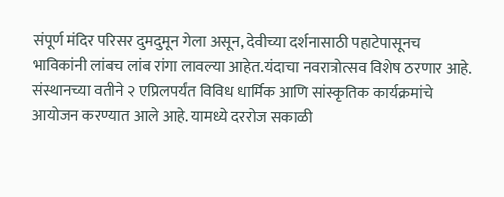संपूर्ण मंदिर परिसर दुमदुमून गेला असून, देवीच्या दर्शनासाठी पहाटेपासूनच भाविकांनी लांबच लांब रांगा लावल्या आहेत.यंदाचा नवरात्रोत्सव विशेष ठरणार आहे. संस्थानच्या वतीने २ एप्रिलपर्यंत विविध धार्मिक आणि सांस्कृतिक कार्यक्रमांचे आयोजन करण्यात आले आहे. यामध्ये दररोज सकाळी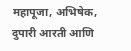महापूजा, अभिषेक, दुपारी आरती आणि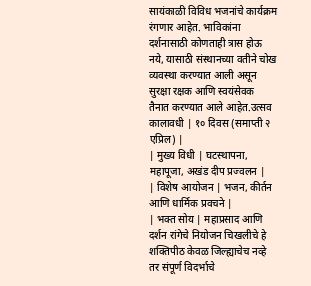सायंकाळी विविध भजनांचे कार्यक्रम रंगणार आहेत. भाविकांना दर्शनासाठी कोणताही त्रास होऊ नये, यासाठी संस्थानच्या वतीने चोख व्यवस्था करण्यात आली असून सुरक्षा रक्षक आणि स्वयंसेवक तैनात करण्यात आले आहेत.उत्सव कालावधी | १० दिवस (समाप्ती २ एप्रिल) |
| मुख्य विधी | घटस्थापना, महापूजा, अखंड दीप प्रज्वलन |
| विशेष आयोजन | भजन, कीर्तन आणि धार्मिक प्रवचने |
| भक्त सोय | महाप्रसाद आणि दर्शन रांगेचे नियोजन चिखलीचे हे शक्तिपीठ केवळ जिल्ह्याचेच नव्हे तर संपूर्ण विदर्भाचे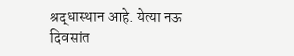श्रद्धास्थान आहे. येत्या नऊ दिवसांत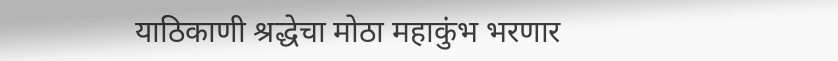याठिकाणी श्रद्धेचा मोठा महाकुंभ भरणार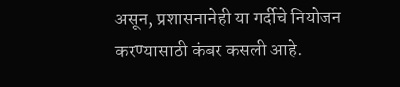असून, प्रशासनानेही या गर्दीचे नियोजन करण्यासाठी कंबर कसली आहे.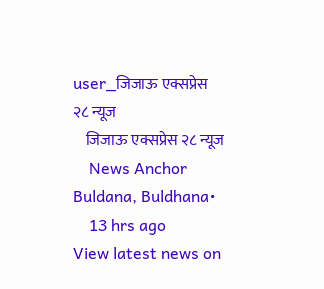user_जिजाऊ एक्सप्रेस २८ न्यूज
    जिजाऊ एक्सप्रेस २८ न्यूज
    News Anchor Buldana, Buldhana•
    13 hrs ago
View latest news on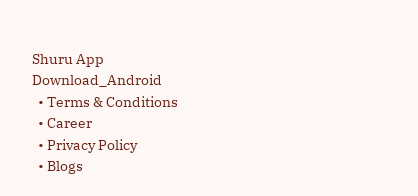Shuru App
Download_Android
  • Terms & Conditions
  • Career
  • Privacy Policy
  • Blogs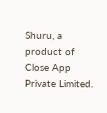Shuru, a product of Close App Private Limited.